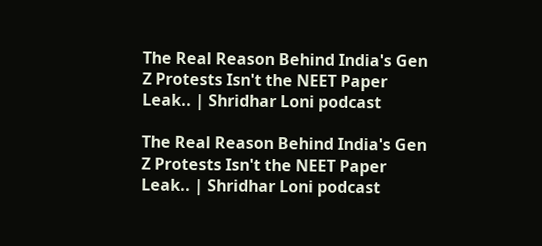The Real Reason Behind India's Gen Z Protests Isn't the NEET Paper Leak.. | Shridhar Loni podcast

The Real Reason Behind India's Gen Z Protests Isn't the NEET Paper Leak.. | Shridhar Loni podcast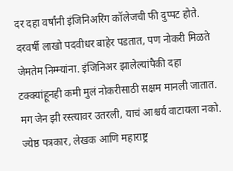दर दहा वर्षांनी इंजिनिअरिंग कॉलेजची फी दुप्पट होते. दरवर्षी लाखो पदवीधर बाहेर पडतात, पण नोकरी मिळते जेमतेम निम्म्यांना. इंजिनिअर झालेल्यांपैकी दहा टक्क्यांहूनही कमी मुलं नोकरीसाठी सक्षम मानली जातात. मग जेन झी रस्त्यावर उतरली, याचं आश्चर्य वाटायला नको. ज्येष्ठ पत्रकार, लेखक आणि महाराष्ट्र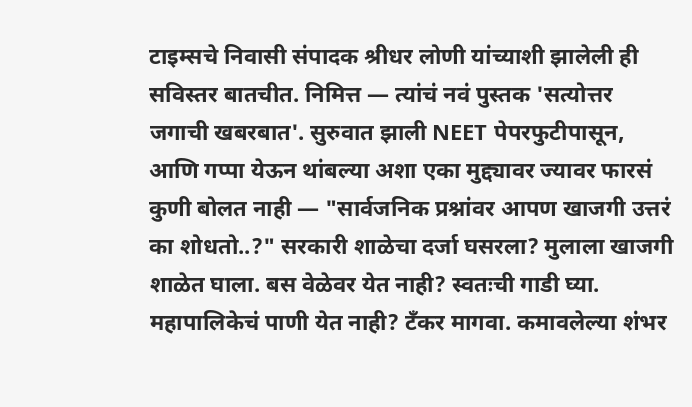टाइम्सचे निवासी संपादक श्रीधर लोणी यांच्याशी झालेली ही सविस्तर बातचीत. निमित्त — त्यांचं नवं पुस्तक 'सत्योत्तर जगाची खबरबात'. सुरुवात झाली NEET पेपरफुटीपासून, आणि गप्पा येऊन थांबल्या अशा एका मुद्द्यावर ज्यावर फारसं कुणी बोलत नाही — "सार्वजनिक प्रश्नांवर आपण खाजगी उत्तरं का शोधतो..?" सरकारी शाळेचा दर्जा घसरला? मुलाला खाजगी शाळेत घाला. बस वेळेवर येत नाही? स्वतःची गाडी घ्या. महापालिकेचं पाणी येत नाही? टँकर मागवा. कमावलेल्या शंभर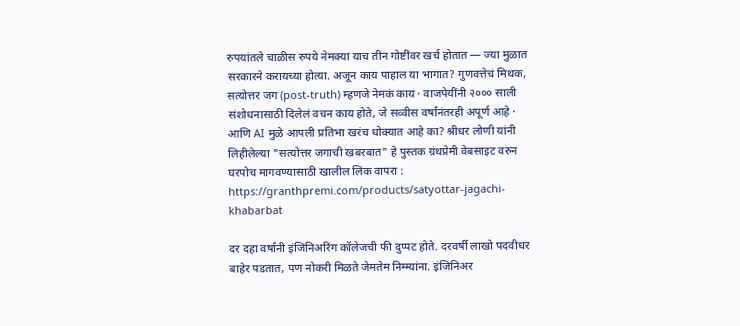रुपयांतले चाळीस रुपये नेमक्या याच तीन गोष्टींवर खर्च होतात — ज्या मुळात सरकारने करायच्या होत्या. अजून काय पाहाल या भागात? गुणवत्तेचं मिथक, सत्योत्तर जग (post-truth) म्हणजे नेमकं काय · वाजपेयींनी २००० साली संशोधनासाठी दिलेलं वचन काय होते, जे सव्वीस वर्षांनंतरही अपूर्ण आहे · आणि AI मुळे आपली प्रतिभा खरंच धोक्यात आहे का? श्रीधर लोणी यांनी लिहीलेल्या "सत्योत्तर जगाची खबरबात" हे पुस्तक ग्रंथप्रेमी वेबसाइट वरुन घरपोच मागवण्यासाठी खालील लिंक वापरा : https://granthpremi.com/products/satyottar-jagachi-khabarbat

दर दहा वर्षांनी इंजिनिअरिंग कॉलेजची फी दुप्पट होते. दरवर्षी लाखो पदवीधर बाहेर पडतात, पण नोकरी मिळते जेमतेम निम्म्यांना. इंजिनिअर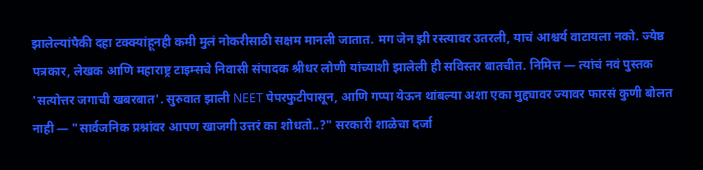झालेल्यांपैकी दहा टक्क्यांहूनही कमी मुलं नोकरीसाठी सक्षम मानली जातात. मग जेन झी रस्त्यावर उतरली, याचं आश्चर्य वाटायला नको. ज्येष्ठ पत्रकार, लेखक आणि महाराष्ट्र टाइम्सचे निवासी संपादक श्रीधर लोणी यांच्याशी झालेली ही सविस्तर बातचीत. निमित्त — त्यांचं नवं पुस्तक 'सत्योत्तर जगाची खबरबात'. सुरुवात झाली NEET पेपरफुटीपासून, आणि गप्पा येऊन थांबल्या अशा एका मुद्द्यावर ज्यावर फारसं कुणी बोलत नाही — "सार्वजनिक प्रश्नांवर आपण खाजगी उत्तरं का शोधतो..?" सरकारी शाळेचा दर्जा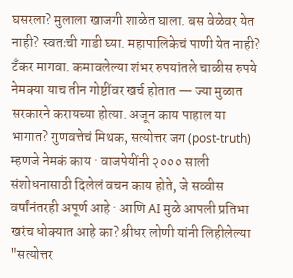घसरला? मुलाला खाजगी शाळेत घाला. बस वेळेवर येत नाही? स्वतःची गाडी घ्या. महापालिकेचं पाणी येत नाही? टँकर मागवा. कमावलेल्या शंभर रुपयांतले चाळीस रुपये नेमक्या याच तीन गोष्टींवर खर्च होतात — ज्या मुळात सरकारने करायच्या होत्या. अजून काय पाहाल या भागात? गुणवत्तेचं मिथक, सत्योत्तर जग (post-truth) म्हणजे नेमकं काय · वाजपेयींनी २००० साली संशोधनासाठी दिलेलं वचन काय होते, जे सव्वीस वर्षांनंतरही अपूर्ण आहे · आणि AI मुळे आपली प्रतिभा खरंच धोक्यात आहे का? श्रीधर लोणी यांनी लिहीलेल्या "सत्योत्तर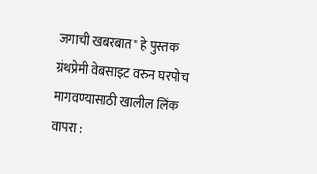जगाची खबरबात" हे पुस्तक ग्रंथप्रेमी वेबसाइट वरुन घरपोच मागवण्यासाठी खालील लिंक वापरा :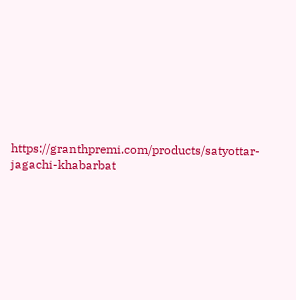https://granthpremi.com/products/satyottar-jagachi-khabarbat